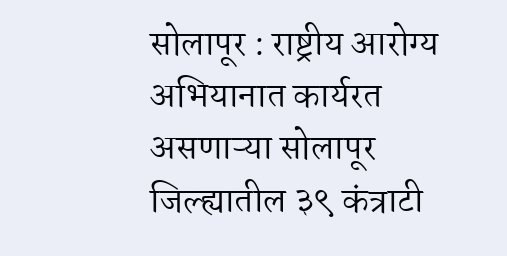सोलापूर : राष्ट्रीय आरोग्य अभियानात कार्यरत असणाऱ्या सोलापूर जिल्ह्यातील ३९ कंत्राटी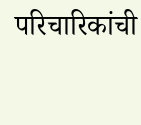परिचारिकांची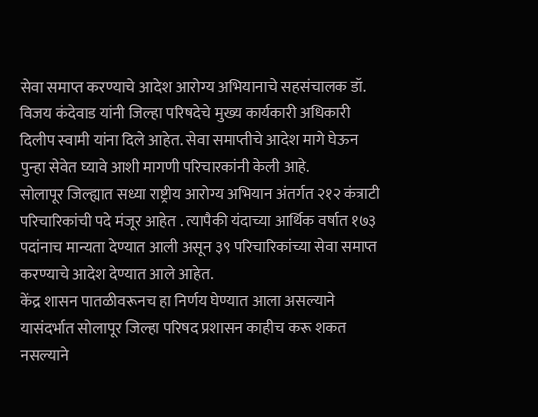सेवा समाप्त करण्याचे आदेश आरोग्य अभियानाचे सहसंचालक डॉ. विजय कंदेवाड यांनी जिल्हा परिषदेचे मुख्य कार्यकारी अधिकारी दिलीप स्वामी यांना दिले आहेत. सेवा समाप्तीचे आदेश मागे घेऊन पुन्हा सेवेत घ्यावे आशी मागणी परिचारकांनी केली आहे.
सोलापूर जिल्ह्यात सध्या राष्ट्रीय आरोग्य अभियान अंतर्गत २१२ कंत्राटी परिचारिकांची पदे मंजूर आहेत . त्यापैकी यंदाच्या आर्थिक वर्षात १७३ पदांनाच मान्यता देण्यात आली असून ३९ परिचारिकांच्या सेवा समाप्त करण्याचे आदेश देण्यात आले आहेत.
केंद्र शासन पातळीवरूनच हा निर्णय घेण्यात आला असल्याने यासंदर्भात सोलापूर जिल्हा परिषद प्रशासन काहीच करू शकत नसल्याने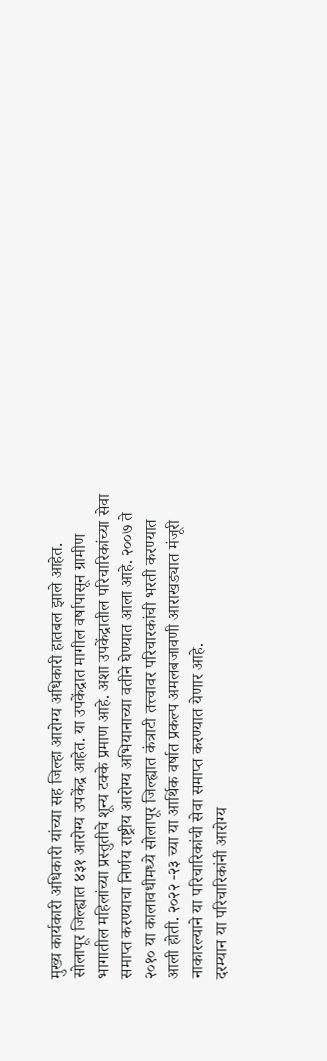मुख्य कार्यकारी अधिकारी यांच्या सह जिल्हा आरोग्य अधिकारी हातबल झाले आहेत.
सोलापूर जिल्ह्यात ४३१ आरोग्य उपकेंद्र आहेत. या उपकेंद्रात मागील वर्षापासून ग्रामीण भागातील महिलांच्या प्रस्तुतीचे शून्य टक्के प्रमाण आहे. अशा उपकेंद्रातील परिचारिकांच्या सेवा समाप्त करण्याचा निर्णय राष्ट्रीय आरोग्य अभियानाच्या वतीने घेण्यात आला आहे. २००७ ते २०१० या कालावधीमध्ये सोलापूर जिल्ह्यात कंत्राटी तत्त्वावर परिचारकांची भरती करण्यात आली होती. २०२२ -२३ च्या या आर्थिक वर्षात प्रकल्प अमलबजावणी आराखड्यात मंजूरी नाकारल्याने या परिचारिकांची सेवा समाप्त करण्यात येणार आहे.
दरम्यान या परिचारिकांनी आरोग्य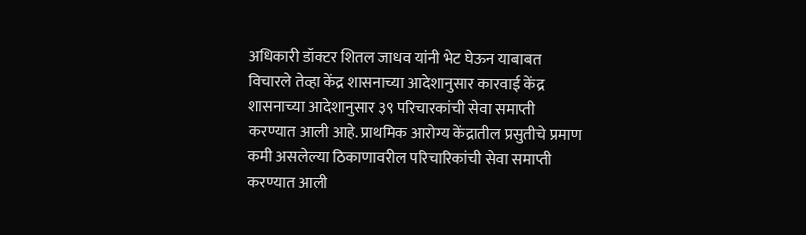अधिकारी डॉक्टर शितल जाधव यांनी भेट घेऊन याबाबत विचारले तेव्हा केंद्र शासनाच्या आदेशानुसार कारवाई केंद्र शासनाच्या आदेशानुसार ३९ परिचारकांची सेवा समाप्ती करण्यात आली आहे. प्राथमिक आरोग्य केंद्रातील प्रसुतीचे प्रमाण कमी असलेल्या ठिकाणावरील परिचारिकांची सेवा समाप्ती करण्यात आली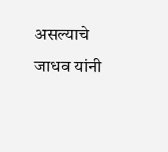असल्याचे जाधव यांनी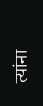त्यांना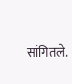सांगितले.